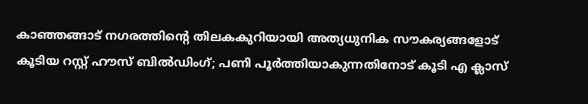കാഞ്ഞങ്ങാട് നഗരത്തിൻ്റെ തിലകകുറിയായി അത്യധുനിക സൗകര്യങ്ങളോട് കൂടിയ റസ്റ്റ് ഹൗസ് ബില്‍ഡിംഗ്; പണി പൂര്‍ത്തിയാകുന്നതിനോട് കൂടി എ ക്ലാസ്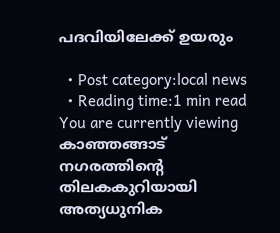പദവിയിലേക്ക് ഉയരും

  • Post category:local news
  • Reading time:1 min read
You are currently viewing കാഞ്ഞങ്ങാട് നഗരത്തിൻ്റെ തിലകകുറിയായി അത്യധുനിക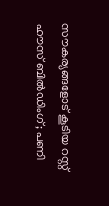സൗകര്യങ്ങളോട് കൂടിയ റസ്റ്റ് ഹൗസ് ബില്‍ഡിംഗ്; പണി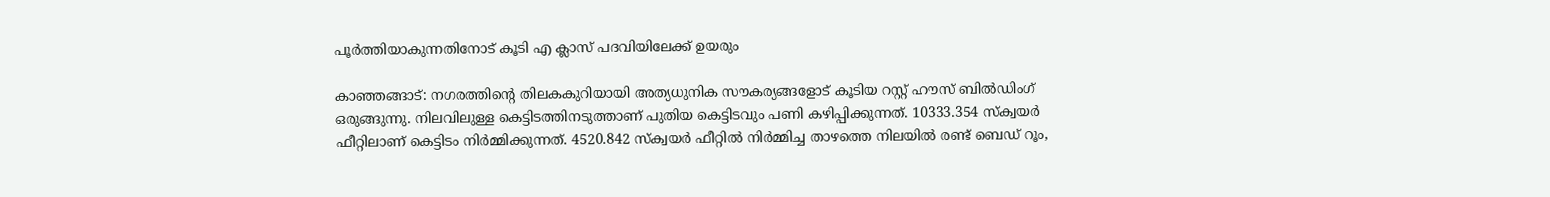പൂര്‍ത്തിയാകുന്നതിനോട് കൂടി എ ക്ലാസ് പദവിയിലേക്ക് ഉയരും

കാഞ്ഞങ്ങാട്: നഗരത്തിൻ്റെ തിലകകുറിയായി അത്യധുനിക സൗകര്യങ്ങളോട് കൂടിയ റസ്റ്റ് ഹൗസ് ബില്‍ഡിംഗ് ഒരുങ്ങുന്നു. നിലവിലുള്ള കെട്ടിടത്തിനടുത്താണ് പുതിയ കെട്ടിടവും പണി കഴിപ്പിക്കുന്നത്. 10333.354 സ്‌ക്വയര്‍ ഫീറ്റിലാണ് കെട്ടിടം നിര്‍മ്മിക്കുന്നത്. 4520.842 സ്‌ക്വയര്‍ ഫീറ്റില്‍ നിര്‍മ്മിച്ച താഴത്തെ നിലയില്‍ രണ്ട് ബെഡ് റൂം,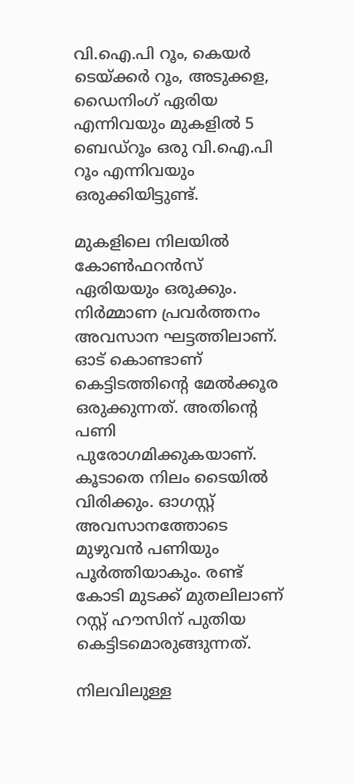വി.ഐ.പി റൂം, കെയര്‍ ടെയ്ക്കര്‍ റൂം, അടുക്കള, ഡൈനിംഗ് ഏരിയ എന്നിവയും മുകളില്‍ 5 ബെഡ്റൂം ഒരു വി.ഐ.പി റൂം എന്നിവയും ഒരുക്കിയിട്ടുണ്ട്.

മുകളിലെ നിലയില്‍ കോണ്‍ഫറന്‍സ് ഏരിയയും ഒരുക്കും. നിര്‍മ്മാണ പ്രവര്‍ത്തനം അവസാന ഘട്ടത്തിലാണ്. ഓട് കൊണ്ടാണ് കെട്ടിടത്തിൻ്റെ മേല്‍ക്കൂര ഒരുക്കുന്നത്. അതിൻ്റെ പണി പുരോഗമിക്കുകയാണ്. കൂടാതെ നിലം ടൈയില്‍ വിരിക്കും. ഓഗസ്റ്റ് അവസാനത്തോടെ മുഴുവന്‍ പണിയും പൂര്‍ത്തിയാകും. രണ്ട് കോടി മുടക്ക് മുതലിലാണ് റസ്റ്റ് ഹൗസിന് പുതിയ കെട്ടിടമൊരുങ്ങുന്നത്.

നിലവിലുള്ള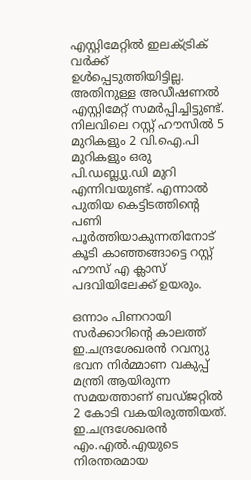എസ്റ്റിമേറ്റില്‍ ഇലക്ട്രിക് വര്‍ക്ക് ഉള്‍പ്പെടുത്തിയിട്ടില്ല. അതിനുള്ള അഡീഷണല്‍ എസ്റ്റിമേറ്റ് സമര്‍പ്പിച്ചിട്ടുണ്ട്. നിലവിലെ റസ്റ്റ് ഹൗസില്‍ 5 മുറികളും 2 വി.ഐ.പി മുറികളും ഒരു പി.ഡബ്ല്യു.ഡി മുറി എന്നിവയുണ്ട്. എന്നാല്‍ പുതിയ കെട്ടിടത്തിൻ്റെ പണി പൂര്‍ത്തിയാകുന്നതിനോട് കൂടി കാഞ്ഞങ്ങാട്ടെ റസ്റ്റ് ഹൗസ് എ ക്ലാസ് പദവിയിലേക്ക് ഉയരും.

ഒന്നാം പിണറായി സര്‍ക്കാറിൻ്റെ കാലത്ത് ഇ.ചന്ദ്രശേഖരന്‍ റവന്യു ഭവന നിര്‍മ്മാണ വകുപ്പ് മന്ത്രി ആയിരുന്ന സമയത്താണ് ബഡ്ജറ്റില്‍ 2 കോടി വകയിരുത്തിയത്. ഇ.ചന്ദ്രശേഖരന്‍ എം.എല്‍.എയുടെ നിരന്തരമായ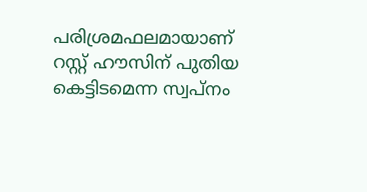പരിശ്രമഫലമായാണ് റസ്റ്റ് ഹൗസിന് പുതിയ കെട്ടിടമെന്ന സ്വപ്നം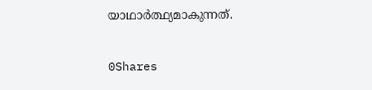യാഥാര്‍ത്ഥ്യമാകുന്നത്.

0Shares